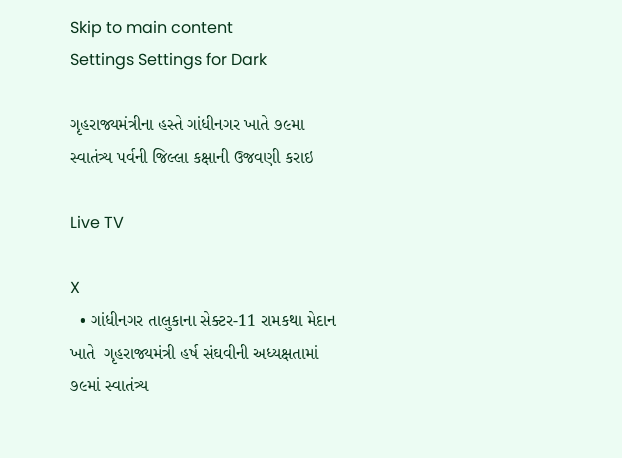Skip to main content
Settings Settings for Dark

ગૃહરાજ્યમંત્રીના હસ્તે ગાંધીનગર ખાતે ૭૯મા સ્વાતંત્ર્ય પર્વની જિલ્લા કક્ષાની ઉજવણી કરાઇ

Live TV

X
  • ગાંધીનગર તાલુકાના સેક્ટર-11 રામકથા મેદાન ખાતે  ગૃહરાજ્યમંત્રી હર્ષ સંઘવીની અધ્યક્ષતામાં ૭૯માં સ્વાતંત્ર્ય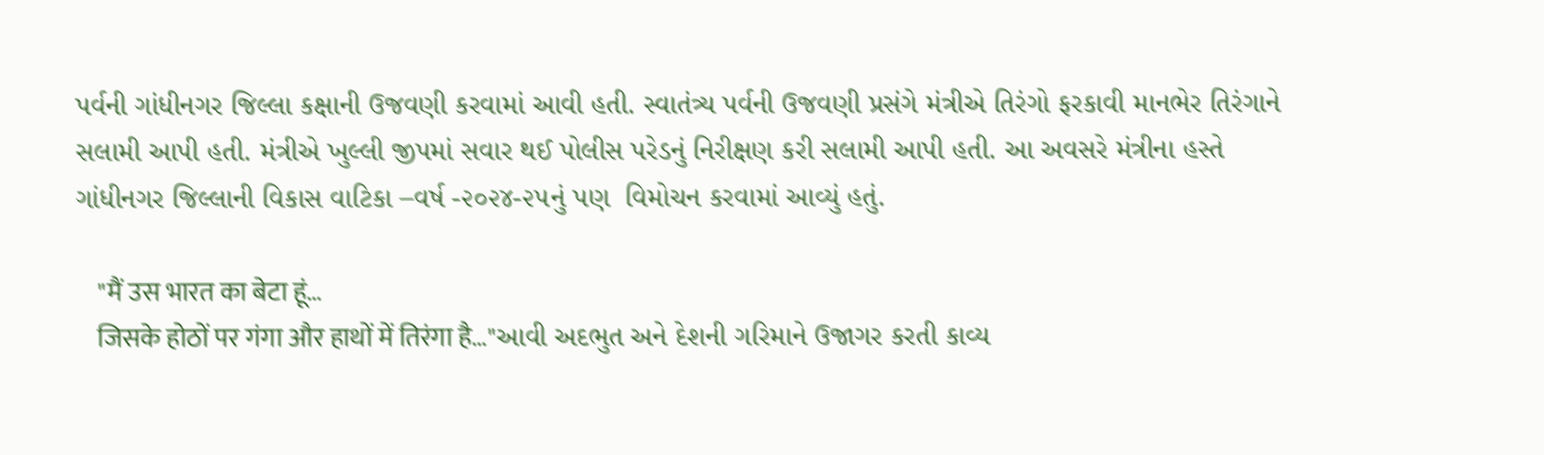પર્વની ગાંધીનગર જિલ્લા કક્ષાની ઉજવણી કરવામાં આવી હતી. સ્વાતંત્ર્ય પર્વની ઉજવણી પ્રસંગે મંત્રીએ તિરંગો ફરકાવી માનભેર તિરંગાને સલામી આપી હતી. મંત્રીએ ખુલ્લી જીપમાં સવાર થઈ પોલીસ પરેડનું નિરીક્ષણ કરી સલામી આપી હતી. આ અવસરે મંત્રીના હસ્તે ગાંધીનગર જિલ્લાની વિકાસ વાટિકા –વર્ષ -૨૦૨૪-૨૫નું પણ  વિમોચન કરવામાં આવ્યું હતું.

    "मैं उस भारत का बेटा हूं…
    जिसके होठों पर गंगा और हाथों में तिरंगा है…"આવી અદભુત અને દેશની ગરિમાને ઉજાગર કરતી કાવ્ય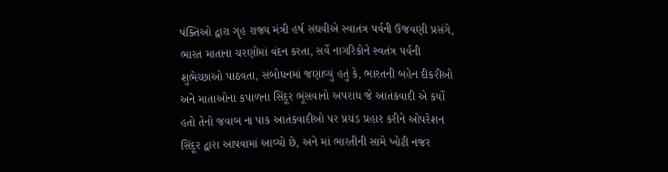પંક્તિઓ દ્વારા ગૃહ રાજ્ય મંત્રી હર્ષ સંઘવીએ સ્વાતંત્ર પર્વની ઉજવણી પ્રસંગે, ભારત માતાના ચરણોમાં વંદન કરતા, સર્વે નાગરિકોને સ્વતંત્ર પર્વની શુભેચ્છાઓ પાઠવતા, સંબોધનમાં જણાવ્યું હતું કે, ભારતની બહેન દીકરીઓ અને માતાઓના કપાળના સિંદૂર ભૂંસવાનો અપરાધ જે આતંકવાદી એ કર્યો હતો તેનો જવાબ ના પાક આતંકવાદીઓ પર પ્રચંડ પ્રહાર કરીને ઓપરેશન સિંદૂર દ્વારા આપવામાં આવ્યો છે, અને માં ભારતીની સામે ખોટી નજર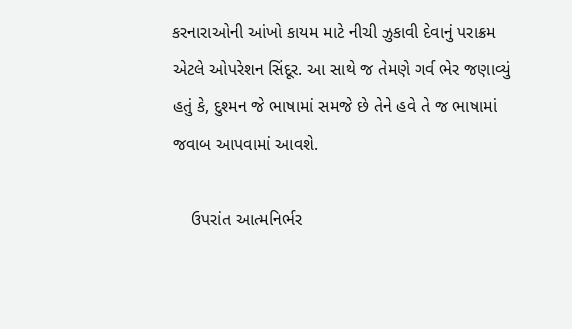કરનારાઓની આંખો કાયમ માટે નીચી ઝુકાવી દેવાનું પરાક્રમ એટલે ઓપરેશન સિંદૂર. આ સાથે જ તેમણે ગર્વ ભેર જણાવ્યું હતું કે, દુશ્મન જે ભાષામાં સમજે છે તેને હવે તે જ ભાષામાં જવાબ આપવામાં આવશે.

    ઉપરાંત આત્મનિર્ભર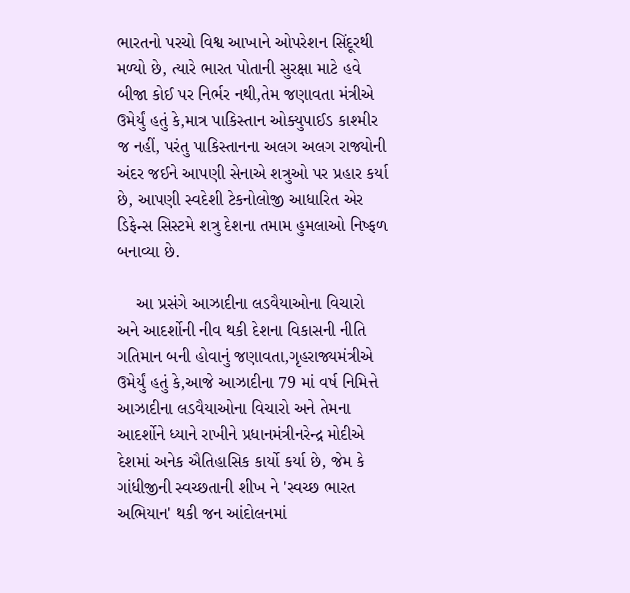ભારતનો પરચો વિશ્વ આખાને ઓપરેશન સિંદૂરથી મળ્યો છે, ત્યારે ભારત પોતાની સુરક્ષા માટે હવે બીજા કોઈ પર નિર્ભર નથી,તેમ જણાવતા મંત્રીએ ઉમેર્યું હતું કે,માત્ર પાકિસ્તાન ઓક્યુપાઈડ કાશ્મીર જ નહીં, પરંતુ પાકિસ્તાનના અલગ અલગ રાજ્યોની અંદર જઈને આપણી સેનાએ શત્રુઓ પર પ્રહાર કર્યા છે, આપણી સ્વદેશી ટેકનોલોજી આધારિત એર ડિફેન્સ સિસ્ટમે શત્રુ દેશના તમામ હુમલાઓ નિષ્ફળ બનાવ્યા છે.

    આ પ્રસંગે આઝાદીના લડવૈયાઓના વિચારો અને આદર્શોની નીવ થકી દેશના વિકાસની નીતિ ગતિમાન બની હોવાનું જણાવતા,ગૃહરાજ્યમંત્રીએ ઉમેર્યું હતું કે,આજે આઝાદીના 79 માં વર્ષ નિમિત્તે આઝાદીના લડવૈયાઓના વિચારો અને તેમના આદર્શોને ધ્યાને રાખીને પ્રધાનમંત્રીનરેન્દ્ર મોદીએ દેશમાં અનેક ઐતિહાસિક કાર્યો કર્યા છે, જેમ કે ગાંધીજીની સ્વચ્છતાની શીખ ને 'સ્વચ્છ ભારત અભિયાન' થકી જન આંદોલનમાં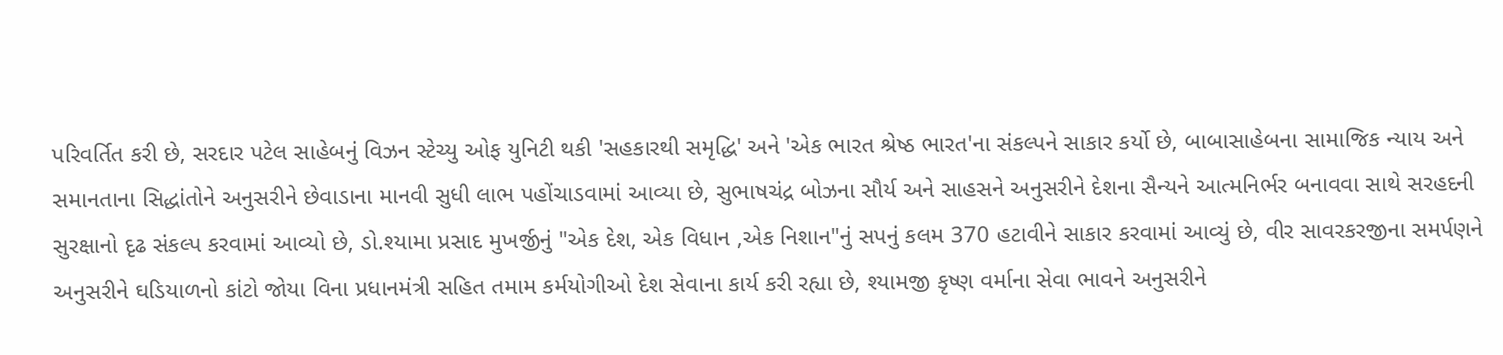પરિવર્તિત કરી છે, સરદાર પટેલ સાહેબનું વિઝન સ્ટેચ્યુ ઓફ યુનિટી થકી 'સહકારથી સમૃદ્ધિ' અને 'એક ભારત શ્રેષ્ઠ ભારત'ના સંકલ્પને સાકાર કર્યો છે, બાબાસાહેબના સામાજિક ન્યાય અને સમાનતાના સિદ્ધાંતોને અનુસરીને છેવાડાના માનવી સુધી લાભ પહોંચાડવામાં આવ્યા છે, સુભાષચંદ્ર બોઝના સૌર્ય અને સાહસને અનુસરીને દેશના સૈન્યને આત્મનિર્ભર બનાવવા સાથે સરહદની સુરક્ષાનો દૃઢ સંકલ્પ કરવામાં આવ્યો છે, ડો.શ્યામા પ્રસાદ મુખર્જીનું "એક દેશ, એક વિધાન ,એક નિશાન"નું સપનું કલમ 370 હટાવીને સાકાર કરવામાં આવ્યું છે, વીર સાવરકરજીના સમર્પણને અનુસરીને ઘડિયાળનો કાંટો જોયા વિના પ્રધાનમંત્રી સહિત તમામ કર્મયોગીઓ દેશ સેવાના કાર્ય કરી રહ્યા છે, શ્યામજી કૃષ્ણ વર્માના સેવા ભાવને અનુસરીને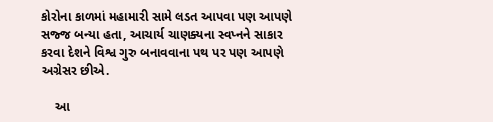કોરોના કાળમાં મહામારી સામે લડત આપવા પણ આપણે સજ્જ બન્યા હતા, આચાર્ય ચાણક્યના સ્વપ્નને સાકાર કરવા દેશને વિશ્વ ગુરુ બનાવવાના પથ પર પણ આપણે અગ્રેસર છીએ.

    આ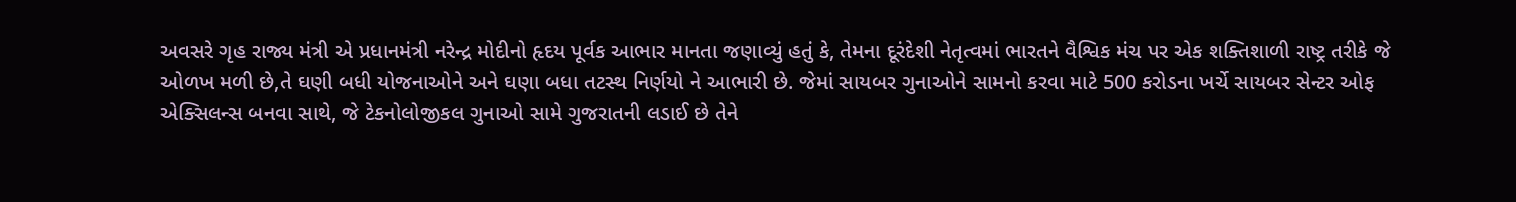અવસરે ગૃહ રાજ્ય મંત્રી એ પ્રધાનમંત્રી નરેન્દ્ર મોદીનો હૃદય પૂર્વક આભાર માનતા જણાવ્યું હતું કે, તેમના દૂરંદેશી નેતૃત્વમાં ભારતને વૈશ્વિક મંચ પર એક શક્તિશાળી રાષ્ટ્ર તરીકે જે ઓળખ મળી છે,તે ઘણી બધી યોજનાઓને અને ઘણા બધા તટસ્થ નિર્ણયો ને આભારી છે. જેમાં સાયબર ગુનાઓને સામનો કરવા માટે 500 કરોડના ખર્ચે સાયબર સેન્ટર ઓફ એક્સિલન્સ બનવા સાથે, જે ટેકનોલોજીકલ ગુનાઓ સામે ગુજરાતની લડાઈ છે તેને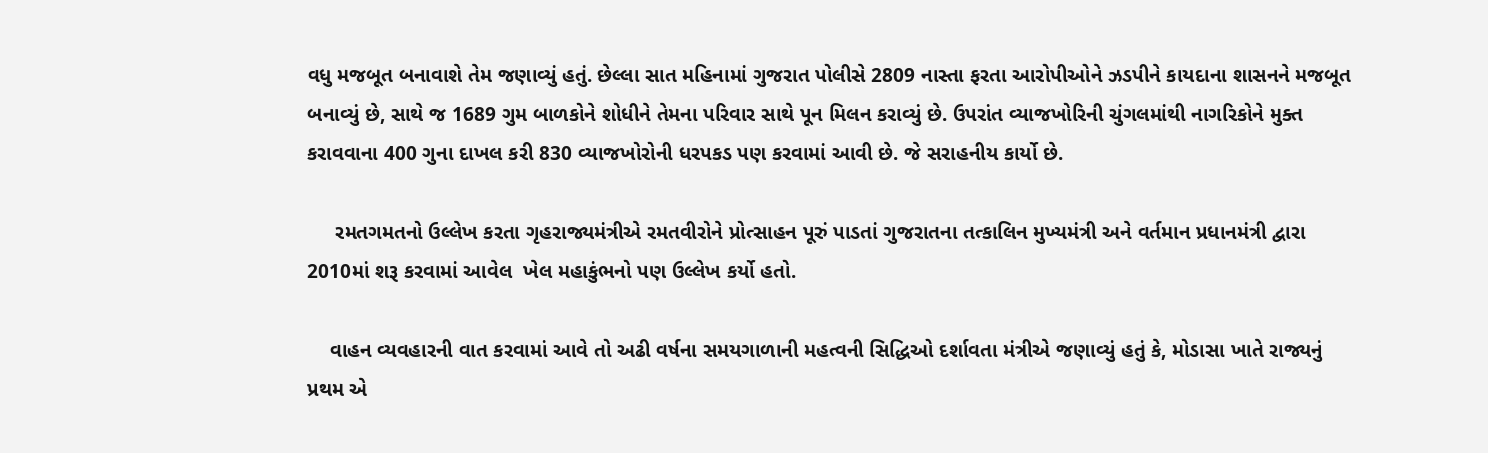વધુ મજબૂત બનાવાશે તેમ જણાવ્યું હતું. છેલ્લા સાત મહિનામાં ગુજરાત પોલીસે 2809 નાસ્તા ફરતા આરોપીઓને ઝડપીને કાયદાના શાસનને મજબૂત બનાવ્યું છે, સાથે જ 1689 ગુમ બાળકોને શોધીને તેમના પરિવાર સાથે પૂન મિલન કરાવ્યું છે. ઉપરાંત વ્યાજખોરિની ચુંગલમાંથી નાગરિકોને મુક્ત કરાવવાના 400 ગુના દાખલ કરી 830 વ્યાજખોરોની ધરપકડ પણ કરવામાં આવી છે. જે સરાહનીય કાર્યો છે.

     રમતગમતનો ઉલ્લેખ કરતા ગૃહરાજ્યમંત્રીએ રમતવીરોને પ્રોત્સાહન પૂરું પાડતાં ગુજરાતના તત્કાલિન મુખ્યમંત્રી અને વર્તમાન પ્રધાનમંત્રી દ્વારા 2010માં શરૂ કરવામાં આવેલ  ખેલ મહાકુંભનો પણ ઉલ્લેખ કર્યો હતો.

    વાહન વ્યવહારની વાત કરવામાં આવે તો અઢી વર્ષના સમયગાળાની મહત્વની સિદ્ધિઓ દર્શાવતા મંત્રીએ જણાવ્યું હતું કે, મોડાસા ખાતે રાજ્યનું પ્રથમ એ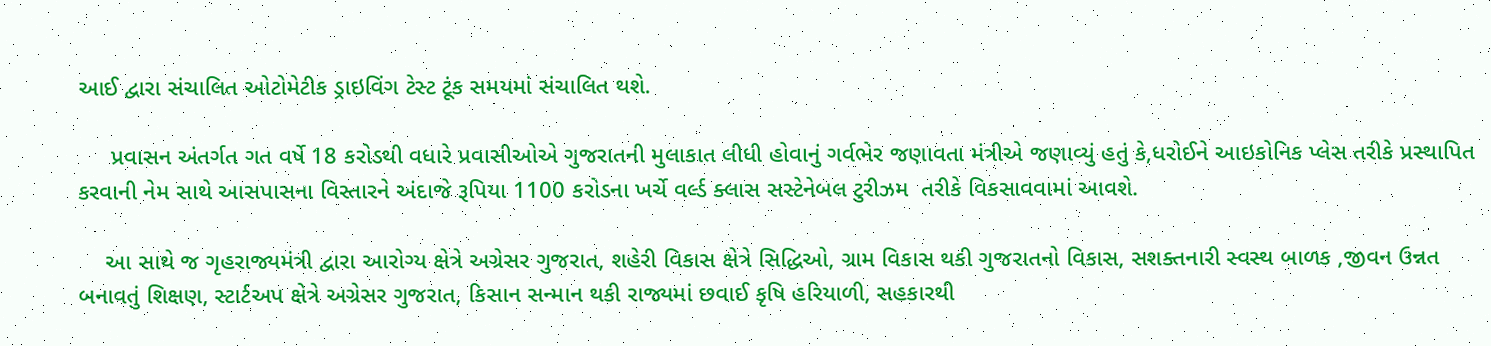આઈ દ્વારા સંચાલિત ઓટોમેટીક ડ્રાઇવિંગ ટેસ્ટ ટૂંક સમયમાં સંચાલિત થશે.

     પ્રવાસન અંતર્ગત ગત વર્ષે 18 કરોડથી વધારે પ્રવાસીઓએ ગુજરાતની મુલાકાત લીધી હોવાનું ગર્વભેર જણાવતા મંત્રીએ જણાવ્યું હતું કે,ધરોઈને આઇકોનિક પ્લેસ તરીકે પ્રસ્થાપિત કરવાની નેમ સાથે આસપાસના વિસ્તારને અંદાજે રૂપિયા 1100 કરોડના ખર્ચે વર્લ્ડ ક્લાસ સસ્ટેનેબલ ટુરીઝમ  તરીકે વિકસાવવામાં આવશે.

    આ સાથે જ ગૃહરાજ્યમંત્રી દ્વારા આરોગ્ય ક્ષેત્રે અગ્રેસર ગુજરાત, શહેરી વિકાસ ક્ષેત્રે સિદ્ધિઓ, ગ્રામ વિકાસ થકી ગુજરાતનો વિકાસ, સશક્તનારી સ્વસ્થ બાળક ,જીવન ઉન્નત બનાવતું શિક્ષણ, સ્ટાર્ટઅપ ક્ષેત્રે અગ્રેસર ગુજરાત, કિસાન સન્માન થકી રાજ્યમાં છવાઈ કૃષિ હરિયાળી, સહકારથી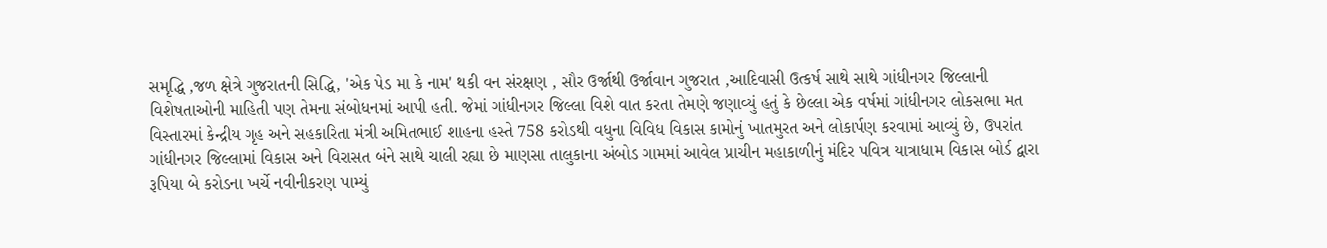સમૃદ્ધિ ,જળ ક્ષેત્રે ગુજરાતની સિદ્ધિ, 'એક પેડ મા કે નામ' થકી વન સંરક્ષણ , સૌર ઉર્જાથી ઉર્જાવાન ગુજરાત ,આદિવાસી ઉત્કર્ષ સાથે સાથે ગાંધીનગર જિલ્લાની વિશેષતાઓની માહિતી પણ તેમના સંબોધનમાં આપી હતી. જેમાં ગાંધીનગર જિલ્લા વિશે વાત કરતા તેમણે જણાવ્યું હતું કે છેલ્લા એક વર્ષમાં ગાંધીનગર લોકસભા મત વિસ્તારમાં કેન્દ્રીય ગૃહ અને સહકારિતા મંત્રી અમિતભાઈ શાહના હસ્તે 758 કરોડથી વધુના વિવિધ વિકાસ કામોનું ખાતમુરત અને લોકાર્પણ કરવામાં આવ્યું છે, ઉપરાંત ગાંધીનગર જિલ્લામાં વિકાસ અને વિરાસત બંને સાથે ચાલી રહ્યા છે માણસા તાલુકાના અંબોડ ગામમાં આવેલ પ્રાચીન મહાકાળીનું મંદિર પવિત્ર યાત્રાધામ વિકાસ બોર્ડ દ્વારા રૂપિયા બે કરોડના ખર્ચે નવીનીકરણ પામ્યું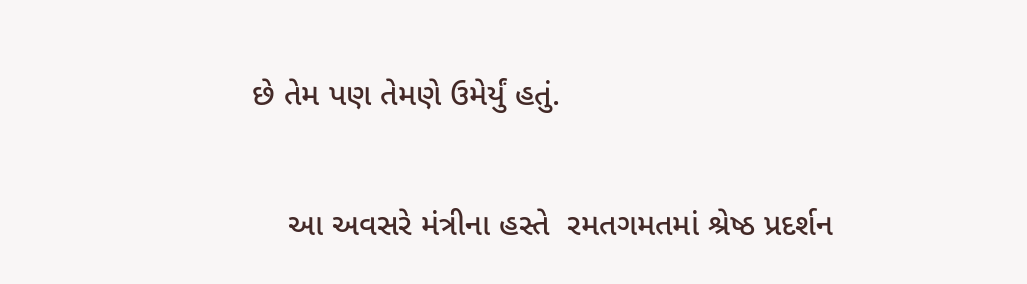છે તેમ પણ તેમણે ઉમેર્યું હતું.

    આ અવસરે મંત્રીના હસ્તે  રમતગમતમાં શ્રેષ્ઠ પ્રદર્શન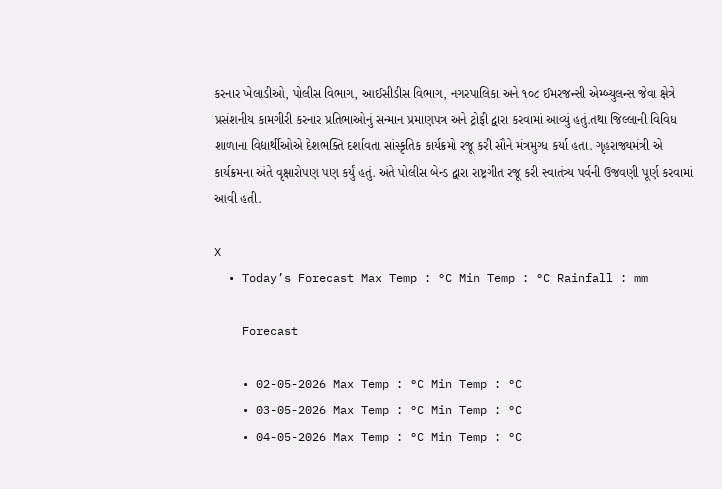કરનાર ખેલાડીઓ, પોલીસ વિભાગ, આઈસીડીસ વિભાગ, નગરપાલિકા અને ૧૦૮ ઈમરજન્સી એમ્બ્યુલન્સ જેવા ક્ષેત્રે પ્રસંશનીય કામગીરી કરનાર પ્રતિભાઓનું સન્માન પ્રમાણપત્ર અને ટ્રોફી દ્વારા કરવામાં આવ્યું હતું.તથા જિલ્લાની વિવિધ શાળાના વિદ્યાર્થીઓએ દેશભક્તિ દર્શાવતા સાંસ્કૃતિક કાર્યક્રમો રજૂ કરી સૌને મંત્રમુગ્ધ કર્યા હતા. ગૃહરાજ્યમંત્રી એ કાર્યક્રમના અંતે વૃક્ષારોપણ પણ કર્યું હતું. અંતે પોલીસ બેન્ડ દ્વારા રાષ્ટ્રગીત રજૂ કરી સ્વાતંત્ર્ય પર્વની ઉજવણી પૂર્ણ કરવામાં આવી હતી.

X
  • Today’s Forecast Max Temp : °C Min Temp : °C Rainfall : mm

    Forecast

    • 02-05-2026 Max Temp : °C Min Temp : °C
    • 03-05-2026 Max Temp : °C Min Temp : °C
    • 04-05-2026 Max Temp : °C Min Temp : °C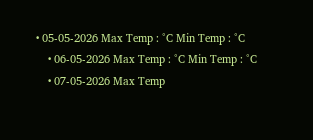• 05-05-2026 Max Temp : °C Min Temp : °C
    • 06-05-2026 Max Temp : °C Min Temp : °C
    • 07-05-2026 Max Temp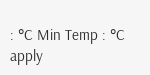: °C Min Temp : °C
apply